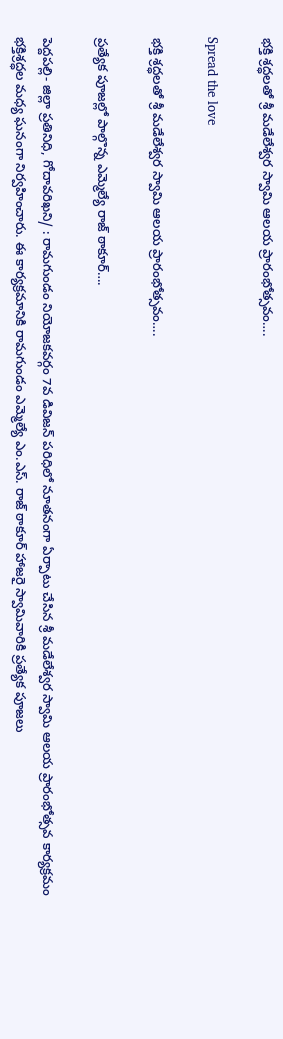భక్తి శ్రద్ధలతో శ్రీ మడేలేశ్వర స్వామి ఆలయ ప్రారంభోత్సవం….

Spread the love

భక్తి శ్రద్ధలతో శ్రీ మడేలేశ్వర స్వామి ఆలయ ప్రారంభోత్సవం….

ప్రత్యేక పూజల్లో పాల్గొన్న ఎమ్మెల్యే రాజ్ ఠాకూర్….

పెద్దపల్లి- జిల్లా ప్రతినిధి, గోదావరిఖని/ : రామగుండం నియోజకవర్గం 7వ డివిజన్ పరిధిలో నూతనంగా ఏర్పాటు చేసిన శ్రీ మడేలేశ్వర స్వామి ఆలయ ప్రారంభోత్సవ కార్యక్రమం భక్తిశ్రద్ధల మధ్య ఘనంగా నిర్వహించారు. ఈ కార్యక్రమానికి రామగుండం ఎమ్మెల్యే ఎం.ఎస్. రాజ్ ఠాకూర్ హాజరై స్వామివారికి ప్రత్యేక పూజలు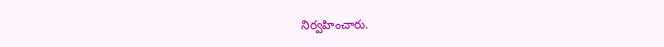నిర్వహించారు.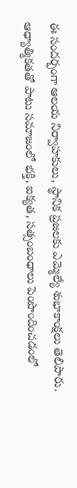ఈ సందర్భంగా ఆలయ నిర్వాహకులు, స్థానిక ప్రజలకు ఎమ్మెల్యే శుభాకాంక్షలు తెలిపారు. ఆధ్యాత్మికతతో పాటు సమాజంలో భక్తి, ఐక్యత, సత్సంబంధాలు పెంపొందించడంలో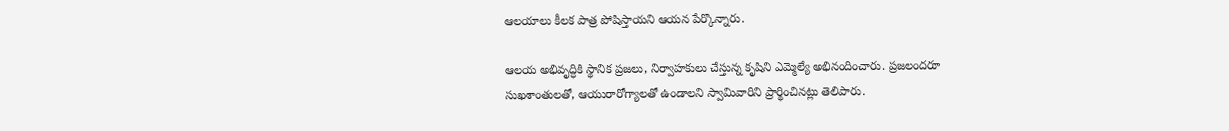ఆలయాలు కీలక పాత్ర పోషిస్తాయని ఆయన పేర్కొన్నారు.

ఆలయ అభివృద్ధికి స్థానిక ప్రజలు, నిర్వాహకులు చేస్తున్న కృషిని ఎమ్మెల్యే అభినందించారు. ప్రజలందరూ సుఖశాంతులతో, ఆయురారోగ్యాలతో ఉండాలని స్వామివారిని ప్రార్థించినట్లు తెలిపారు.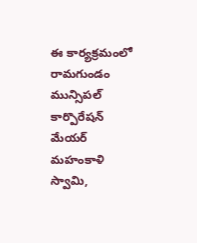ఈ కార్యక్రమంలో రామగుండం మున్సిపల్ కార్పొరేషన్ మేయర్ మహంకాళి స్వామి,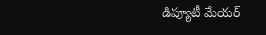డిప్యూటీ మేయర్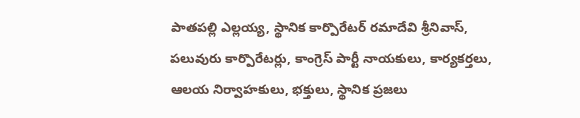పాతపల్లి ఎల్లయ్య, స్థానిక కార్పొరేటర్ రమాదేవి శ్రీనివాస్, పలువురు కార్పొరేటర్లు, కాంగ్రెస్ పార్టీ నాయకులు, కార్యకర్తలు, ఆలయ నిర్వాహకులు, భక్తులు, స్థానిక ప్రజలు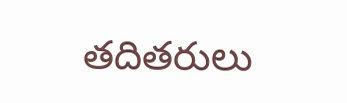తదితరులు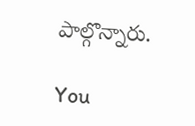పాల్గొన్నారు.

You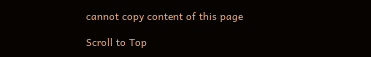cannot copy content of this page

Scroll to Top